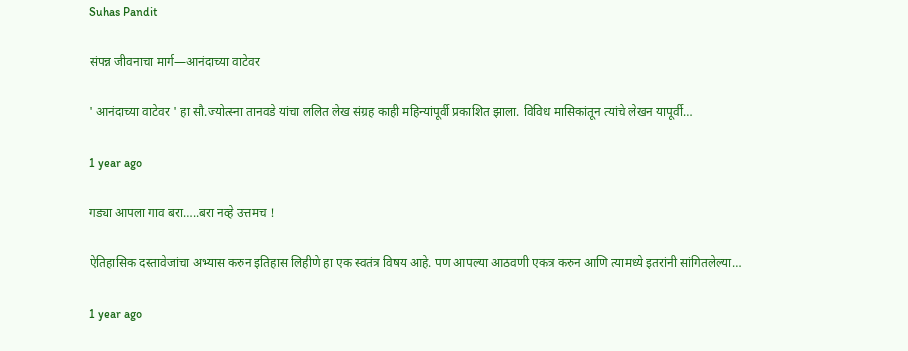Suhas Pandit

संपन्न जीवनाचा मार्ग—आनंदाच्या वाटेवर

' आनंदाच्या वाटेवर ' हा सौ.ज्योत्स्ना तानवडे यांचा ललित लेख संग्रह काही महिन्यांपूर्वी प्रकाशित झाला. विविध मासिकांतून त्यांचे लेखन यापूर्वी…

1 year ago

गड्या आपला गाव बरा…..बरा नव्हे उत्तमच !

ऐतिहासिक दस्तावेजांचा अभ्यास करुन इतिहास लिहीणे हा एक स्वतंत्र विषय आहे. पण आपल्या आठवणी एकत्र करुन आणि त्यामध्ये इतरांनी सांगितलेल्या…

1 year ago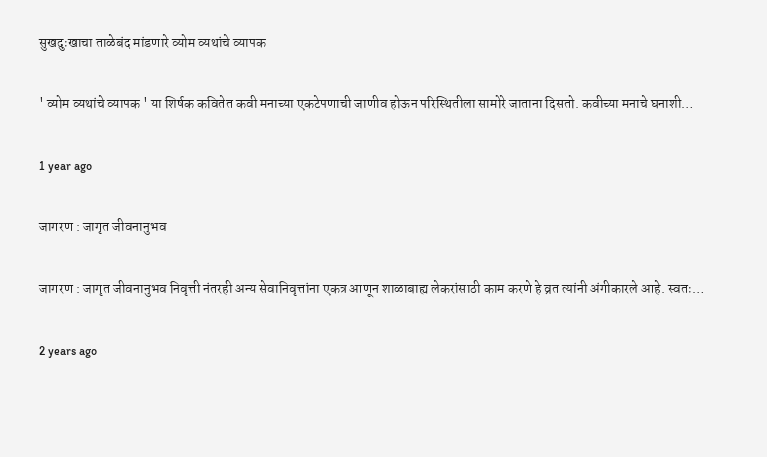सुखदुःखाचा ताळेबंद मांडणारे व्योम व्यथांचे व्यापक

' व्योम व्यथांचे व्यापक ' या शिर्षक कवितेत कवी मनाच्या एकटेपणाची जाणीव होऊन परिस्थितीला सामोरे जाताना दिसतो. कवीच्या मनाचे घनाशी…

1 year ago

जागरण : जागृत जीवनानुभव

जागरण : जागृत जीवनानुभव निवृत्ती नंतरही अन्य सेवानिवृत्तांना एकत्र आणून शाळाबाह्य लेकरांसाठी काम करणे हे व्रत त्यांनी अंगीकारले आहे. स्वतः…

2 years ago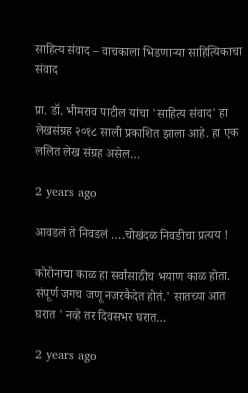साहित्य संवाद – वाचकाला भिडणाऱ्या साहित्यिकाचा संवाद

प्रा. डॉ. भीमराव पाटील यांचा 'साहित्य संवाद' हा लेखसंग्रह २०१८ साली प्रकाशित झाला आहे. हा एक ललित लेख संग्रह असेल…

2 years ago

आवडलं ते निवडलं ….चोखंदळ निवडीचा प्रत्यय !

कोरोनाचा काळ हा सर्वांसाठीच भयाण काळ होता. संपूर्ण जगच जणू नजरकैदेत होतं.' सातच्या आत घरात ' नव्हे तर दिवसभर घरात…

2 years ago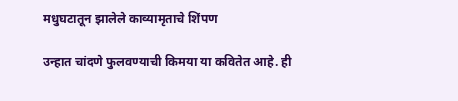मधुघटातून झालेले काव्यामृताचे शिंपण

उन्हात चांदणे फुलवण्याची किमया या कवितेत आहे. ही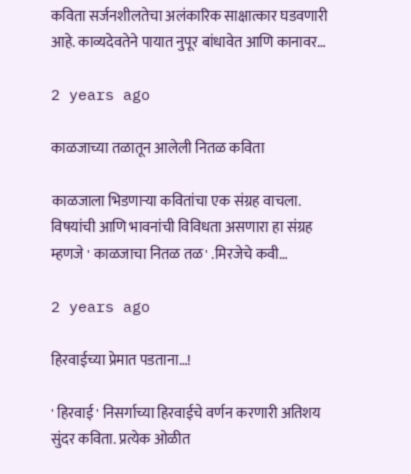कविता सर्जनशीलतेचा अलंकारिक साक्षात्कार घडवणारी आहे. काव्यदेवतेने पायात नुपूर बांधावेत आणि कानावर…

2 years ago

काळजाच्या तळातून आलेली नितळ कविता

काळजाला भिडणाऱ्या कवितांचा एक संग्रह वाचला. विषयांची आणि भावनांची विविधता असणारा हा संग्रह म्हणजे ' काळजाचा नितळ तळ' .मिरजेचे कवी…

2 years ago

हिरवाईच्या प्रेमात पडताना…!

' हिरवाई ' निसर्गाच्या हिरवाईचे वर्णन करणारी अतिशय सुंदर कविता. प्रत्येक ओळीत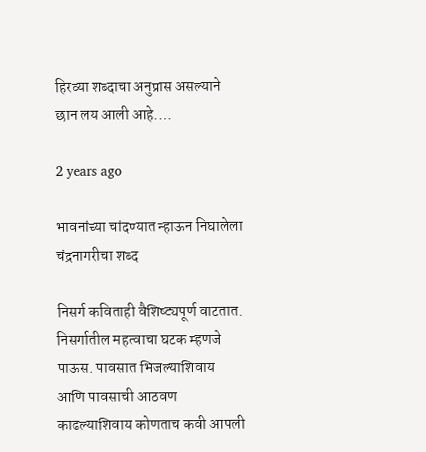हिरव्या शब्दाचा अनुप्रास असल्याने छान लय आली आहे.…

2 years ago

भावनांच्या चांदण्यात न्हाऊन निघालेला चंद्रनागरीचा शब्द

निसर्ग कविताही वैशिष्ट्यपूर्ण वाटतात. निसर्गातील महत्वाचा घटक म्हणजे पाऊस. पावसात भिजल्याशिवाय आणि पावसाची आठवण काढल्याशिवाय कोणताच कवी आपली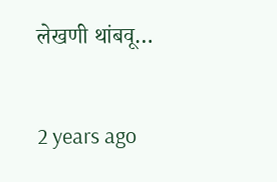लेखणी थांबवू…

2 years ago